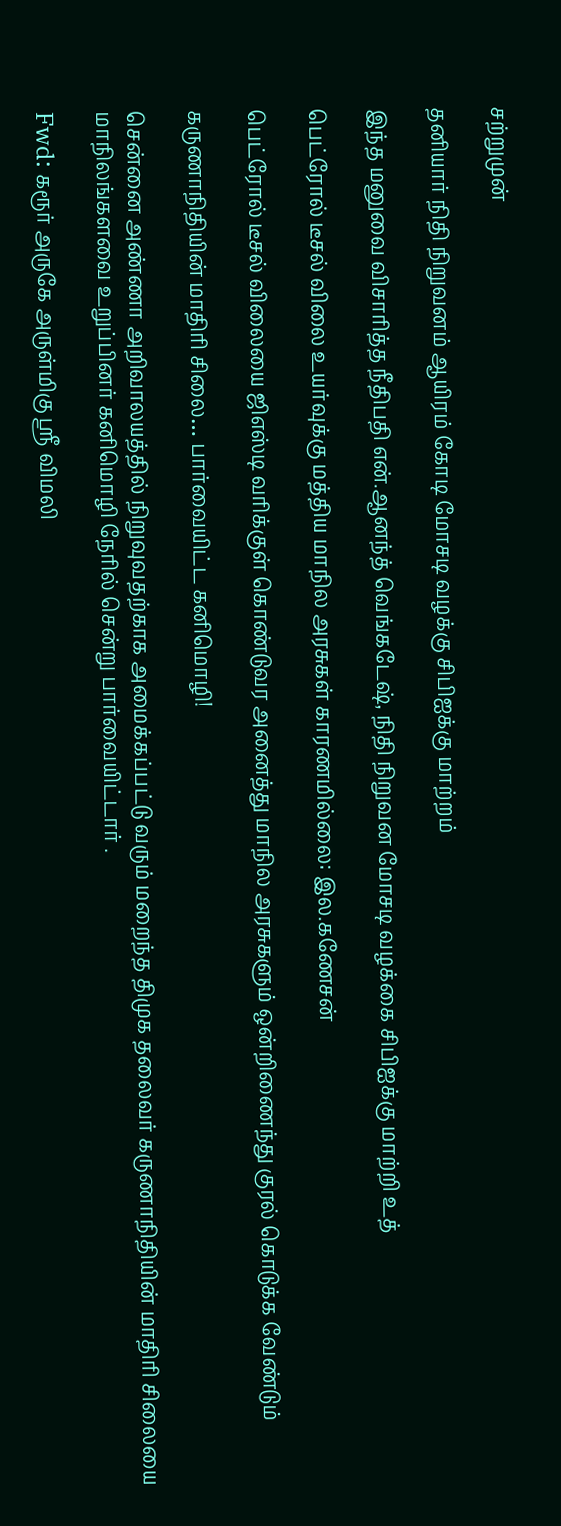சற்றுமுன்

தனியார் நிதி நிறுவனம் ஆயிரம் கோடி மோசடி வழக்கு சிபிஐக்கு மாற்றம்

இந்த மனுவை விசாரித்த நீதிபதி என்.ஆனந்த் வெங்கடேஷ், நிதி நிறுவன மோசடி வழக்கை சிபிஐக்கு மாற்றி உத்

பெட்ரோல் டீசல் விலை உயர்வுக்கு மத்திய மாநில அரசுகள் காரணமில்லை: இல.கணேசன்

பெட்ரோல் டீசல் விலையை ஜிஎஸ்டி வரிக்குள் கொண்டுவர அனைத்து மாநில அரசுகளும் ஒன்றிணைந்து குரல் கொடுக்க வேண்டும்

கருணாநிதியின் மாதிரி சிலை… பார்வையிட்ட கனிமொழி!

சென்னை அண்ணா அறிவாலயத்தில் நிறுவுவதற்காக அமைக்கப்பட்டு வரும் மறைந்த திமுக தலைவர் கருணாநிதியின் மாதிரி சிலையை மாநிலங்களவை உறுப்பினர் கனிமொழி நேரில் சென்று பார்வையிட்டார் .

Fwd: கரூர் அருகே அருள்மிகு ஸ்ரீ விமலி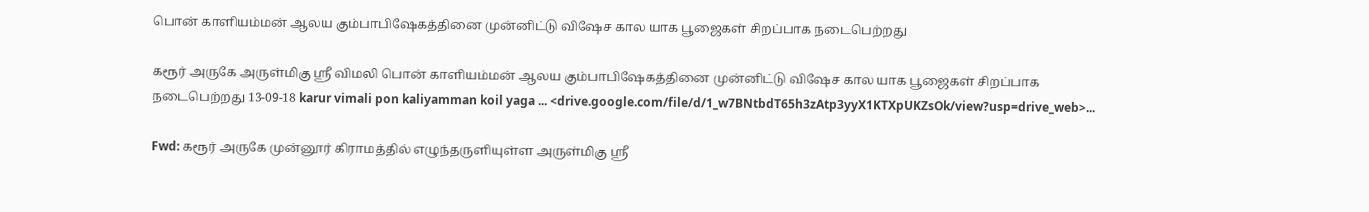பொன் காளியம்மன் ஆலய கும்பாபிஷேகத்தினை முன்னிட்டு விஷேச கால யாக பூஜைகள் சிறப்பாக நடைபெற்றது

கரூர் அருகே அருள்மிகு ஸ்ரீ விமலி பொன் காளியம்மன் ஆலய கும்பாபிஷேகத்தினை முன்னிட்டு விஷேச கால யாக பூஜைகள் சிறப்பாக நடைபெற்றது 13-09-18 karur vimali pon kaliyamman koil yaga ... <drive.google.com/file/d/1_w7BNtbdT65h3zAtp3yyX1KTXpUKZsOk/view?usp=drive_web>...

Fwd: கரூர் அருகே முன்னூர் கிராமத்தில் எழுந்தருளியுள்ள அருள்மிகு ஸ்ரீ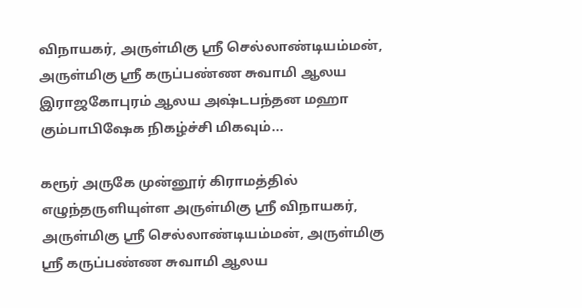விநாயகர், அருள்மிகு ஸ்ரீ செல்லாண்டியம்மன், அருள்மிகு ஸ்ரீ கருப்பண்ண சுவாமி ஆலய இராஜகோபுரம் ஆலய அஷ்டபந்தன மஹா கும்பாபிஷேக நிகழ்ச்சி மிகவும்...

கரூர் அருகே முன்னூர் கிராமத்தில் எழுந்தருளியுள்ள அருள்மிகு ஸ்ரீ விநாயகர், அருள்மிகு ஸ்ரீ செல்லாண்டியம்மன், அருள்மிகு ஸ்ரீ கருப்பண்ண சுவாமி ஆலய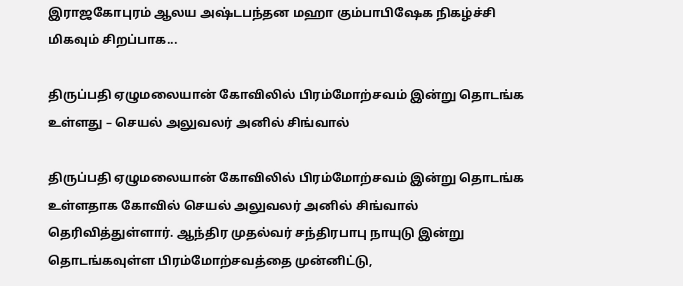இராஜகோபுரம் ஆலய அஷ்டபந்தன மஹா கும்பாபிஷேக நிகழ்ச்சி மிகவும் சிறப்பாக...

திருப்பதி ஏழுமலையான் கோவிலில் பிரம்மோற்சவம் இன்று தொடங்க உள்ளது – செயல் அலுவலர் அனில் சிங்வால்

திருப்பதி ஏழுமலையான் கோவிலில் பிரம்மோற்சவம் இன்று தொடங்க உள்ளதாக கோவில் செயல் அலுவலர் அனில் சிங்வால் தெரிவித்துள்ளார். ஆந்திர முதல்வர் சந்திரபாபு நாயுடு இன்று தொடங்கவுள்ள பிரம்மோற்சவத்தை முன்னிட்டு,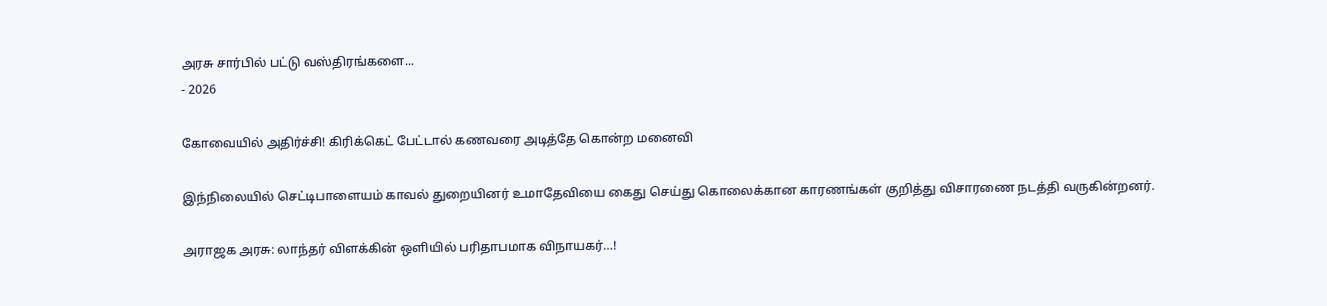அரசு சார்பில் பட்டு வஸ்திரங்களை...
- 2026

கோவையில் அதிர்ச்சி! கிரிக்கெட் பேட்டால் கணவரை அடித்தே கொன்ற மனைவி

இந்நிலையில் செட்டிபாளையம் காவல் துறையினர் உமாதேவியை கைது செய்து கொலைக்கான காரணங்கள் குறித்து விசாரணை நடத்தி வருகின்றனர்.

அராஜக அரசு: லாந்தர் விளக்கின் ஒளியில் பரிதாபமாக விநாயகர்…!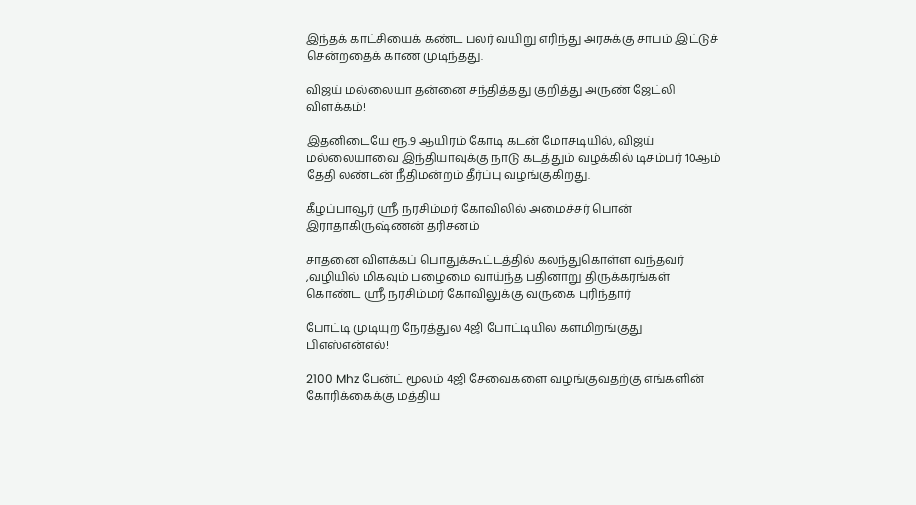இந்தக் காட்சியைக் கண்ட பலர் வயிறு எரிந்து அரசுக்கு சாபம் இட்டுச் சென்றதைக் காண முடிந்தது.

விஜய் மல்லையா தன்னை சந்தித்தது குறித்து அருண் ஜேட்லி விளக்கம்!

இதனிடையே ரூ.9 ஆயிரம் கோடி கடன் மோசடியில், விஜய் மல்லையாவை இந்தியாவுக்கு நாடு கடத்தும் வழக்கில் டிசம்பர் 10ஆம் தேதி லண்டன் நீதிமன்றம் தீர்ப்பு வழங்குகிறது.

கீழப்பாவூர் ஸ்ரீ நரசிம்மர் கோவிலில் அமைச்சர் பொன் இராதாகிருஷ்ணன் தரிசனம்

சாதனை விளக்கப் பொதுக்கூட்டத்தில் கலந்துகொள்ள வந்தவர் ,வழியில் மிகவும் பழைமை வாய்ந்த பதினாறு திருக்கரங்கள் கொண்ட ஸ்ரீ நரசிம்மர் கோவிலுக்கு வருகை புரிந்தார்

போட்டி முடியுற நேரத்துல 4ஜி போட்டியில களமிறங்குது பிஎஸ்என்எல்!

2100 Mhz பேன்ட் மூலம் 4ஜி சேவைகளை வழங்குவதற்கு எங்களின் கோரிக்கைக்கு மத்திய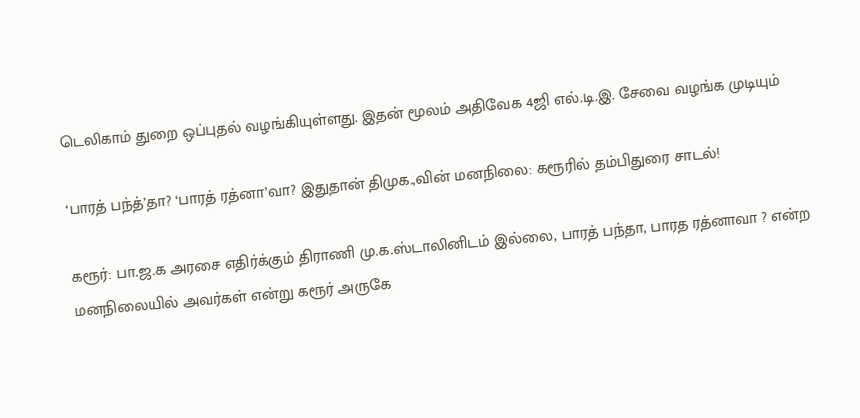டெலிகாம் துறை ஒப்புதல் வழங்கியுள்ளது. இதன் மூலம் அதிவேக 4ஜி எல்.டி.இ. சேவை வழங்க முடியும்

‘பாரத் பந்த்’தா? ‘பாரத் ரத்னா’வா? இதுதான் திமுக.,வின் மனநிலை: கரூரில் தம்பிதுரை சாடல்!

கரூர்: பா.ஜ.க அரசை எதிர்க்கும் திராணி மு.க.ஸ்டாலினிடம் இல்லை, பாரத் பந்தா, பாரத ரத்னாவா ? என்ற மனநிலையில் அவர்கள் என்று கரூர் அருகே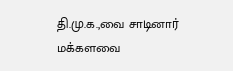தி.மு.க.,வை சாடினார் மக்களவை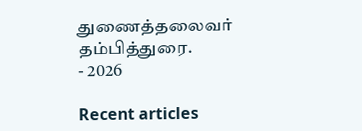துணைத்தலைவர் தம்பித்துரை.
- 2026

Recent articles